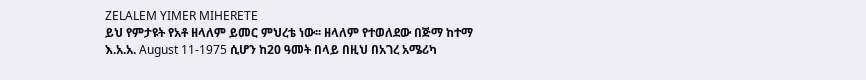ZELALEM YIMER MIHERETE
ይህ የምታዩት የአቶ ዘላለም ይመር ምህረቴ ነው፡፡ ዘላለም የተወለደው በጅማ ከተማ እ.አ.አ. August 11-1975 ሲሆን ከ20 ዓመት በላይ በዚህ በአገረ አሜሪካ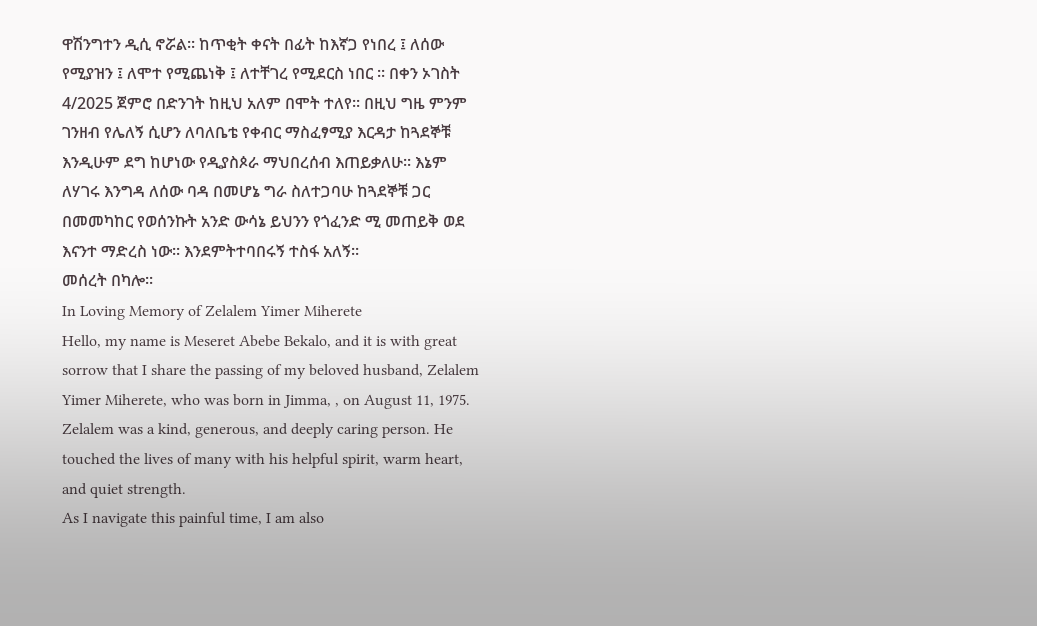ዋሽንግተን ዲሲ ኖሯል፡፡ ከጥቂት ቀናት በፊት ከእኛጋ የነበረ ፤ ለሰው የሚያዝን ፤ ለሞተ የሚጨነቅ ፤ ለተቸገረ የሚደርስ ነበር ፡፡ በቀን ኦገስት 4/2025 ጀምሮ በድንገት ከዚህ አለም በሞት ተለየ፡፡ በዚህ ግዜ ምንም ገንዘብ የሌለኝ ሲሆን ለባለቤቴ የቀብር ማስፈፃሚያ እርዳታ ከጓደኞቹ እንዲሁም ደግ ከሆነው የዲያስጶራ ማህበረሰብ እጠይቃለሁ፡፡ እኔም ለሃገሩ እንግዳ ለሰው ባዳ በመሆኔ ግራ ስለተጋባሁ ከጓደኞቹ ጋር በመመካከር የወሰንኩት አንድ ውሳኔ ይህንን የጎፈንድ ሚ መጠይቅ ወደ እናንተ ማድረስ ነው፡፡ እንደምትተባበሩኝ ተስፋ አለኝ፡፡
መሰረት በካሎ፡፡
In Loving Memory of Zelalem Yimer Miherete
Hello, my name is Meseret Abebe Bekalo, and it is with great sorrow that I share the passing of my beloved husband, Zelalem Yimer Miherete, who was born in Jimma, , on August 11, 1975.
Zelalem was a kind, generous, and deeply caring person. He touched the lives of many with his helpful spirit, warm heart, and quiet strength.
As I navigate this painful time, I am also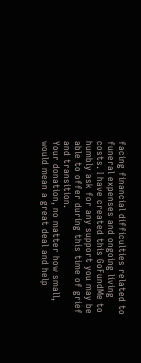facing financial difficulties related to funeral expenses and ongoing living costs. I have created this GoFundMe to humbly ask for any support you may be able to offer during this time of grief and transition.
Your donation, no matter how small, would mean a great deal and help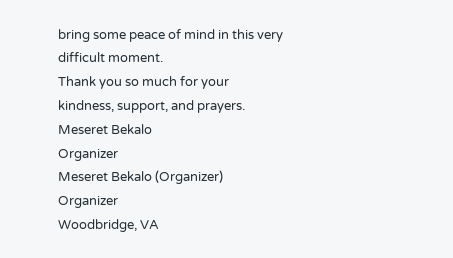bring some peace of mind in this very difficult moment.
Thank you so much for your kindness, support, and prayers.
Meseret Bekalo
Organizer
Meseret Bekalo (Organizer)
Organizer
Woodbridge, VA